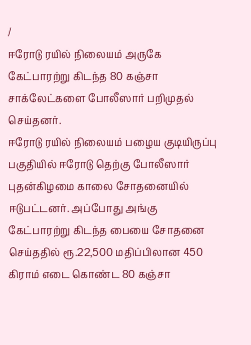/
ஈரோடு ரயில் நிலையம் அருகே கேட்பாரற்று கிடந்த 80 கஞ்சா சாக்லேட்களை போலீஸார் பறிமுதல் செய்தனர்.
ஈரோடு ரயில் நிலையம் பழைய குடியிருப்பு பகுதியில் ஈரோடு தெற்கு போலீஸார் புதன்கிழமை காலை சோதனையில் ஈடுபட்டனர். அப்போது அங்கு கேட்பாரற்று கிடந்த பையை சோதனை செய்ததில் ரூ.22,500 மதிப்பிலான 450 கிராம் எடை கொண்ட 80 கஞ்சா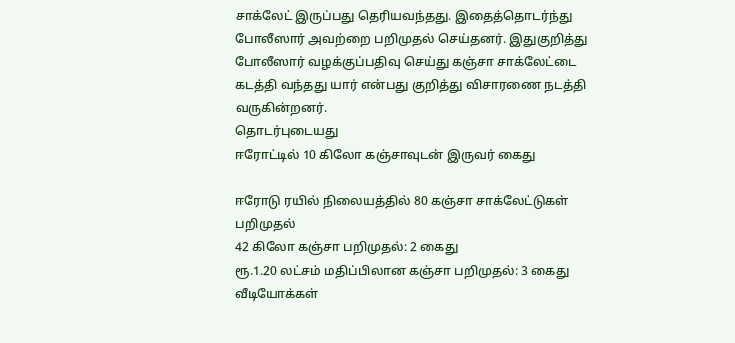சாக்லேட் இருப்பது தெரியவந்தது. இதைத்தொடர்ந்து போலீஸார் அவற்றை பறிமுதல் செய்தனர். இதுகுறித்து போலீஸார் வழக்குப்பதிவு செய்து கஞ்சா சாக்லேட்டை கடத்தி வந்தது யார் என்பது குறித்து விசாரணை நடத்தி வருகின்றனர்.
தொடர்புடையது
ஈரோட்டில் 10 கிலோ கஞ்சாவுடன் இருவர் கைது

ஈரோடு ரயில் நிலையத்தில் 80 கஞ்சா சாக்லேட்டுகள் பறிமுதல்
42 கிலோ கஞ்சா பறிமுதல்: 2 கைது
ரூ.1.20 லட்சம் மதிப்பிலான கஞ்சா பறிமுதல்: 3 கைது
வீடியோக்கள்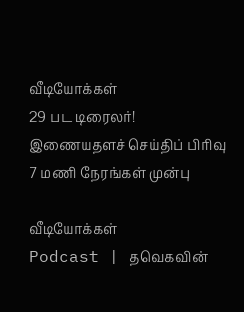வீடியோக்கள்
29 பட டிரைலர்!
இணையதளச் செய்திப் பிரிவு
7 மணி நேரங்கள் முன்பு

வீடியோக்கள்
Podcast | தவெகவின்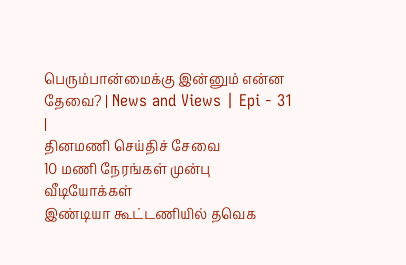பெரும்பான்மைக்கு இன்னும் என்ன தேவை? | News and Views | Epi - 31 |
தினமணி செய்திச் சேவை
10 மணி நேரங்கள் முன்பு
வீடியோக்கள்
இண்டியா கூட்டணியில் தவெக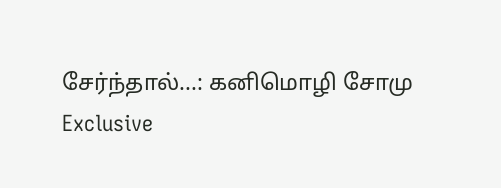சேர்ந்தால்...: கனிமொழி சோமு Exclusive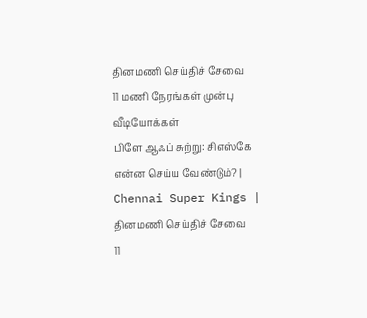தினமணி செய்திச் சேவை
11 மணி நேரங்கள் முன்பு
வீடியோக்கள்
பிளே ஆஃப் சுற்று: சிஎஸ்கே என்ன செய்ய வேண்டும்? | Chennai Super Kings |
தினமணி செய்திச் சேவை
11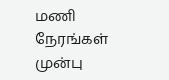மணி நேரங்கள் முன்பு